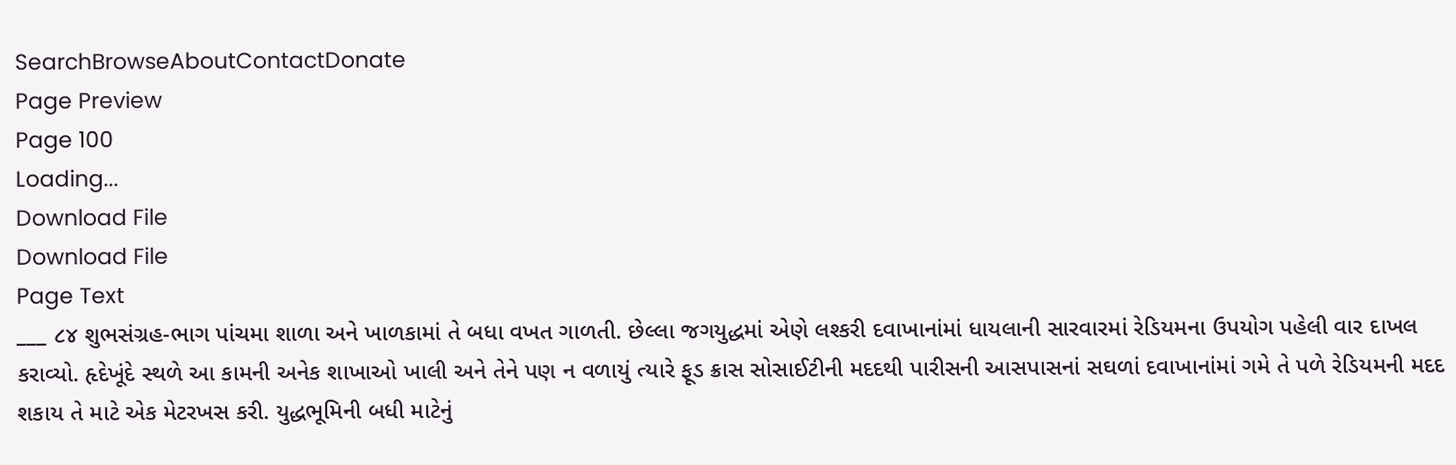SearchBrowseAboutContactDonate
Page Preview
Page 100
Loading...
Download File
Download File
Page Text
___ ૮૪ શુભસંગ્રહ-ભાગ પાંચમા શાળા અને ખાળકામાં તે બધા વખત ગાળતી. છેલ્લા જગયુદ્ધમાં એણે લશ્કરી દવાખાનાંમાં ધાયલાની સારવારમાં રેડિયમના ઉપયોગ પહેલી વાર દાખલ કરાવ્યો. હૃદેખૂંદે સ્થળે આ કામની અનેક શાખાઓ ખાલી અને તેને પણ ન વળાયું ત્યારે ફૂડ ક્રાસ સોસાઈટીની મદદથી પારીસની આસપાસનાં સઘળાં દવાખાનાંમાં ગમે તે પળે રેડિયમની મદદ શકાય તે માટે એક મેટરખસ કરી. યુદ્ધભૂમિની બધી માટેનું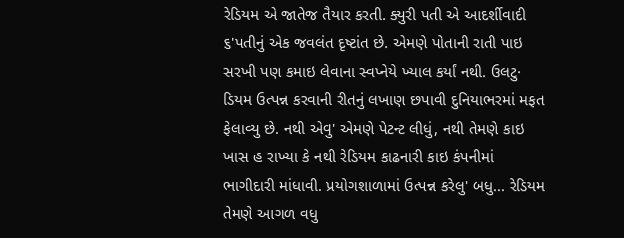રેડિયમ એ જાતેજ તૈયાર કરતી. ક્યુરી પતી એ આદર્શીવાદી ૬'પતીનું એક જવલંત દૃષ્ટાંત છે. એમણે પોતાની રાતી પાઇ સરખી પણ કમાઇ લેવાના સ્વપ્નેયે ખ્યાલ કર્યાં નથી. ઉલટુ· ડિયમ ઉત્પન્ન કરવાની રીતનું લખાણ છપાવી દુનિયાભરમાં મફત ફેલાવ્યુ છે. નથી એવુ' એમણે પેટન્ટ લીધું, નથી તેમણે કાઇ ખાસ હ રાખ્યા કે નથી રેડિયમ કાઢનારી કાઇ કંપનીમાં ભાગીદારી માંધાવી. પ્રયોગશાળામાં ઉત્પન્ન કરેલુ' બધુ... રેડિયમ તેમણે આગળ વધુ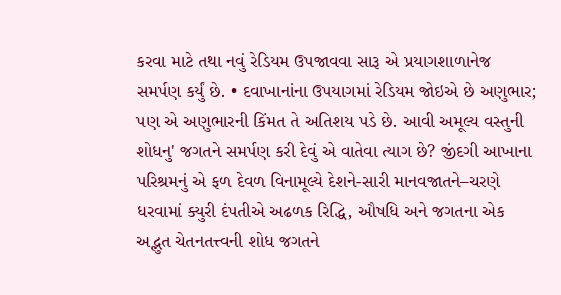કરવા માટે તથા નવું રેડિયમ ઉપજાવવા સારૂ એ પ્રયાગશાળાનેજ સમર્પણ કર્યું છે. • દવાખાનાંના ઉપયાગમાં રેડિયમ જોઇએ છે અણુભાર; પણ એ અણુભારની કિંમત તે અતિશય પડે છે. આવી અમૂલ્ય વસ્તુની શોધનુ' જગતને સમર્પણ કરી દેવું એ વાતેવા ત્યાગ છે? જીંદગી આખાના પરિશ્રમનું એ ફળ દેવળ વિનામૂલ્યે દેશને-સારી માનવજાતને–ચરણે ધરવામાં ક્યુરી દંપતીએ અઢળક રિદ્ધિ, ઔષધિ અને જગતના એક અદ્ભુત ચેતનતત્ત્વની શોધ જગતને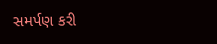સમર્પણ કરી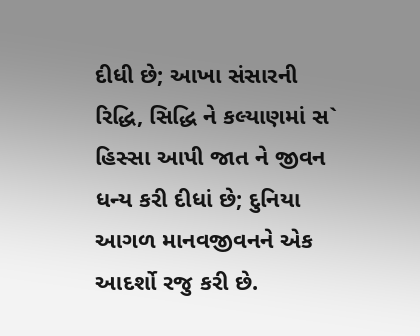દીધી છે; આખા સંસારની રિદ્ધિ, સિદ્ધિ ને કલ્યાણમાં સ` હિસ્સા આપી જાત ને જીવન ધન્ય કરી દીધાં છે; દુનિયા આગળ માનવજીવનને એક આદર્શો રજુ કરી છે.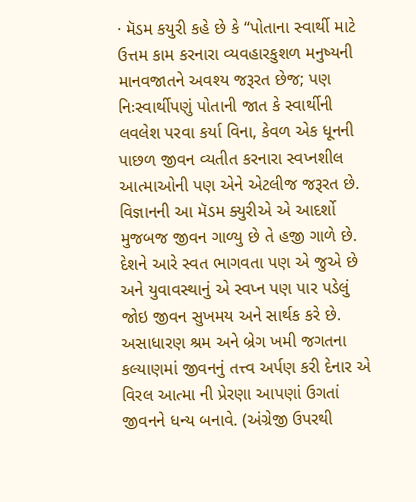· મૅડમ કયુરી કહે છે કે “પોતાના સ્વાર્થી માટે ઉત્તમ કામ કરનારા વ્યવહારકુશળ મનુષ્યની માનવજાતને અવશ્ય જરૂરત છેજ; પણ નિઃસ્વાર્થીપણું પોતાની જાત કે સ્વાર્થીની લવલેશ પરવા કર્યા વિના, કેવળ એક ધૂનની પાછળ જીવન વ્યતીત કરનારા સ્વપ્નશીલ આત્માઓની પણ એને એટલીજ જરૂરત છે. વિજ્ઞાનની આ મૅડમ ક્યુરીએ એ આદર્શો મુજબજ જીવન ગાળ્યુ છે તે હજી ગાળે છે. દેશને આરે સ્વત ભાગવતા પણ એ જુએ છે અને યુવાવસ્થાનું એ સ્વપ્ન પણ પાર પડેલું જોઇ જીવન સુખમય અને સાર્થક કરે છે. અસાધારણ શ્રમ અને બ્રેગ ખમી જગતના કલ્યાણમાં જીવનનું તત્ત્વ અર્પણ કરી દેનાર એ વિરલ આત્મા ની પ્રેરણા આપણાં ઉગતાં જીવનને ધન્ય બનાવે. (અંગ્રેજી ઉપરથી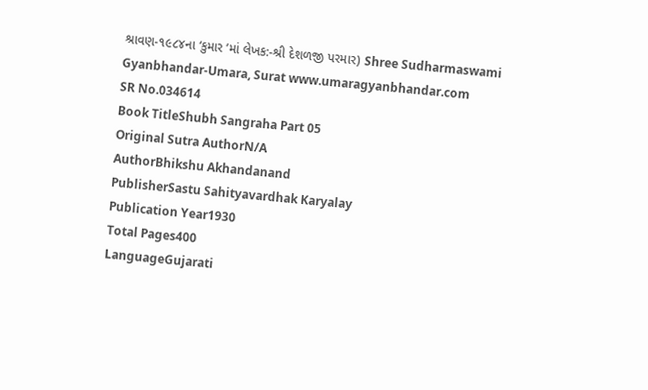શ્રાવણ-૧૯૮૪ના ‘કુમાર ’માં લેખક:-શ્રી દેશળજી પરમાર) Shree Sudharmaswami Gyanbhandar-Umara, Surat www.umaragyanbhandar.com
SR No.034614
Book TitleShubh Sangraha Part 05
Original Sutra AuthorN/A
AuthorBhikshu Akhandanand
PublisherSastu Sahityavardhak Karyalay
Publication Year1930
Total Pages400
LanguageGujarati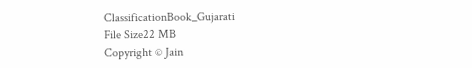ClassificationBook_Gujarati
File Size22 MB
Copyright © Jain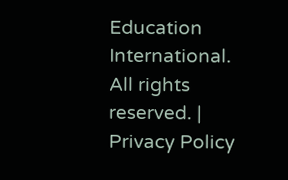Education International. All rights reserved. | Privacy Policy